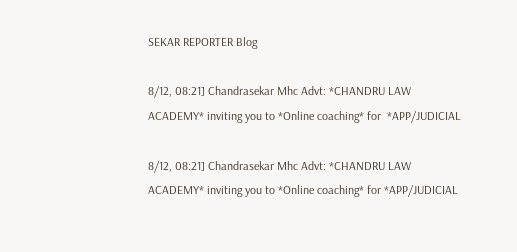SEKAR REPORTER Blog

8/12, 08:21] Chandrasekar Mhc Advt: *CHANDRU LAW ACADEMY* inviting you to *Online coaching* for  *APP/JUDICIAL

8/12, 08:21] Chandrasekar Mhc Advt: *CHANDRU LAW ACADEMY* inviting you to *Online coaching* for *APP/JUDICIAL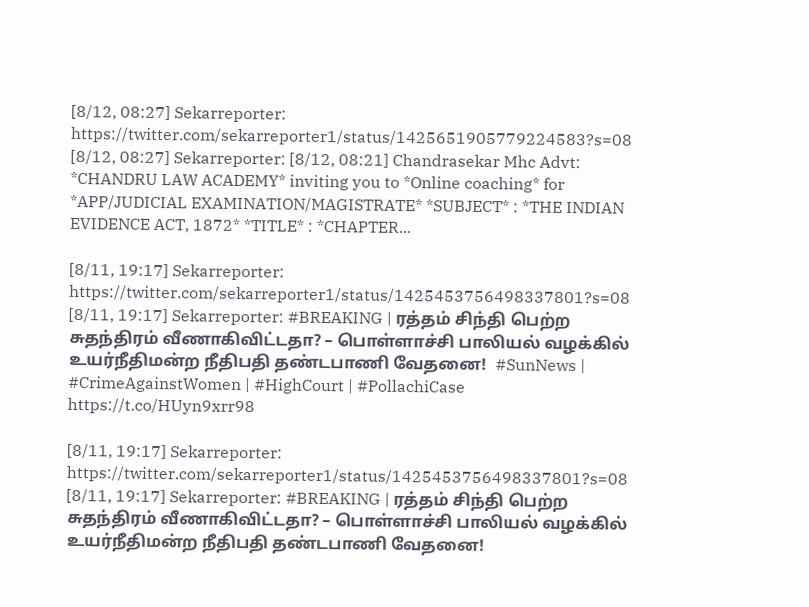[8/12, 08:27] Sekarreporter: https://twitter.com/sekarreporter1/status/1425651905779224583?s=08 [8/12, 08:27] Sekarreporter: [8/12, 08:21] Chandrasekar Mhc Advt: *CHANDRU LAW ACADEMY* inviting you to *Online coaching* for *APP/JUDICIAL EXAMINATION/MAGISTRATE* *SUBJECT* : *THE INDIAN EVIDENCE ACT, 1872* *TITLE* : *CHAPTER...

[8/11, 19:17] Sekarreporter: https://twitter.com/sekarreporter1/status/1425453756498337801?s=08 [8/11, 19:17] Sekarreporter: #BREAKING | ரத்தம் சிந்தி பெற்ற சுதந்திரம் வீணாகிவிட்டதா? – பொள்ளாச்சி பாலியல் வழக்கில் உயர்நீதிமன்ற நீதிபதி தண்டபாணி வேதனை!  #SunNews | #CrimeAgainstWomen | #HighCourt | #PollachiCase https://t.co/HUyn9xrr98

[8/11, 19:17] Sekarreporter: https://twitter.com/sekarreporter1/status/1425453756498337801?s=08 [8/11, 19:17] Sekarreporter: #BREAKING | ரத்தம் சிந்தி பெற்ற சுதந்திரம் வீணாகிவிட்டதா? – பொள்ளாச்சி பாலியல் வழக்கில் உயர்நீதிமன்ற நீதிபதி தண்டபாணி வேதனை!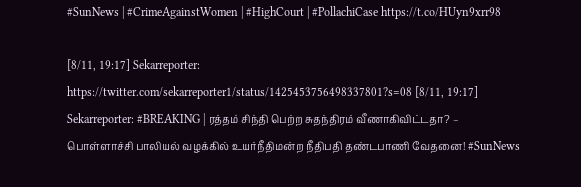#SunNews | #CrimeAgainstWomen | #HighCourt | #PollachiCase https://t.co/HUyn9xrr98

[8/11, 19:17] Sekarreporter: https://twitter.com/sekarreporter1/status/1425453756498337801?s=08 [8/11, 19:17] Sekarreporter: #BREAKING | ரத்தம் சிந்தி பெற்ற சுதந்திரம் வீணாகிவிட்டதா? – பொள்ளாச்சி பாலியல் வழக்கில் உயர்நீதிமன்ற நீதிபதி தண்டபாணி வேதனை! #SunNews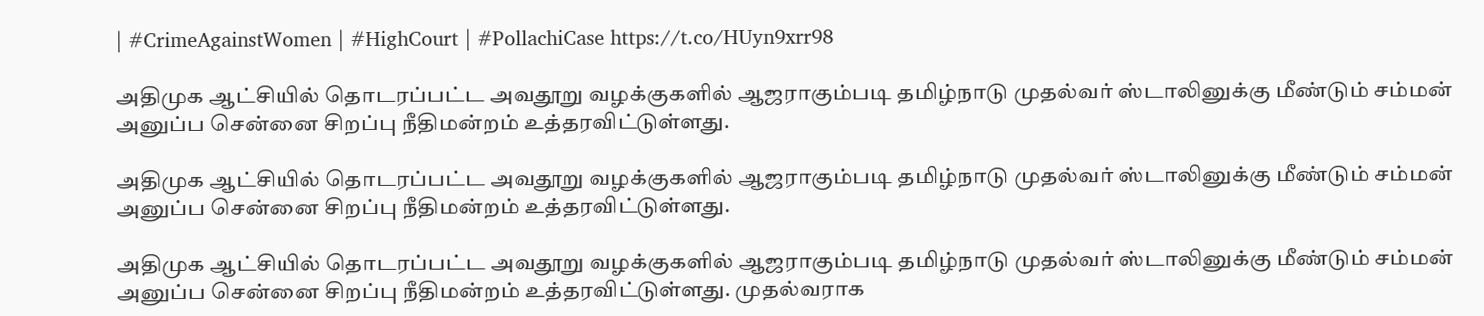| #CrimeAgainstWomen | #HighCourt | #PollachiCase https://t.co/HUyn9xrr98

அதிமுக ஆட்சியில் தொடரப்பட்ட அவதூறு வழக்குகளில் ஆஜராகும்படி தமிழ்நாடு முதல்வர் ஸ்டாலினுக்கு மீண்டும் சம்மன் அனுப்ப சென்னை சிறப்பு நீதிமன்றம் உத்தரவிட்டுள்ளது.

அதிமுக ஆட்சியில் தொடரப்பட்ட அவதூறு வழக்குகளில் ஆஜராகும்படி தமிழ்நாடு முதல்வர் ஸ்டாலினுக்கு மீண்டும் சம்மன் அனுப்ப சென்னை சிறப்பு நீதிமன்றம் உத்தரவிட்டுள்ளது.

அதிமுக ஆட்சியில் தொடரப்பட்ட அவதூறு வழக்குகளில் ஆஜராகும்படி தமிழ்நாடு முதல்வர் ஸ்டாலினுக்கு மீண்டும் சம்மன் அனுப்ப சென்னை சிறப்பு நீதிமன்றம் உத்தரவிட்டுள்ளது. முதல்வராக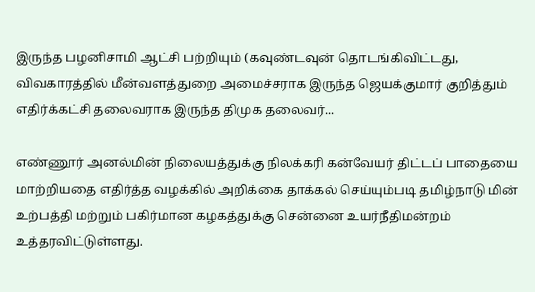இருந்த பழனிசாமி ஆட்சி பற்றியும் (கவுண்டவுன் தொடங்கிவிட்டது, விவகாரத்தில் மீன்வளத்துறை அமைச்சராக இருந்த ஜெயக்குமார் குறித்தும் எதிர்க்கட்சி தலைவராக இருந்த திமுக தலைவர்...

எண்ணூர் அனல்மின் நிலையத்துக்கு நிலக்கரி கன்வேயர் திட்டப் பாதையை மாற்றியதை எதிர்த்த வழக்கில் அறிக்கை தாக்கல் செய்யும்படி தமிழ்நாடு மின் உற்பத்தி மற்றும் பகிர்மான கழகத்துக்கு சென்னை உயர்நீதிமன்றம் உத்தரவிட்டுள்ளது.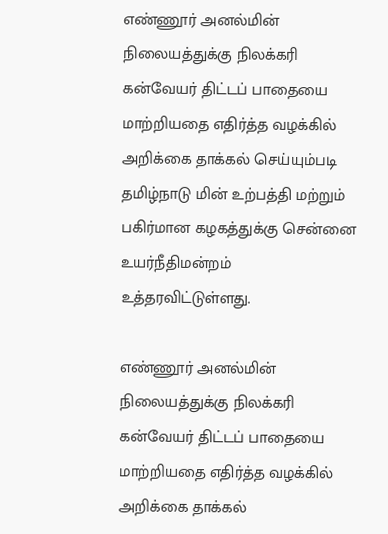எண்ணூர் அனல்மின் நிலையத்துக்கு நிலக்கரி கன்வேயர் திட்டப் பாதையை மாற்றியதை எதிர்த்த வழக்கில் அறிக்கை தாக்கல் செய்யும்படி தமிழ்நாடு மின் உற்பத்தி மற்றும் பகிர்மான கழகத்துக்கு சென்னை உயர்நீதிமன்றம் உத்தரவிட்டுள்ளது.

எண்ணூர் அனல்மின் நிலையத்துக்கு நிலக்கரி கன்வேயர் திட்டப் பாதையை மாற்றியதை எதிர்த்த வழக்கில் அறிக்கை தாக்கல்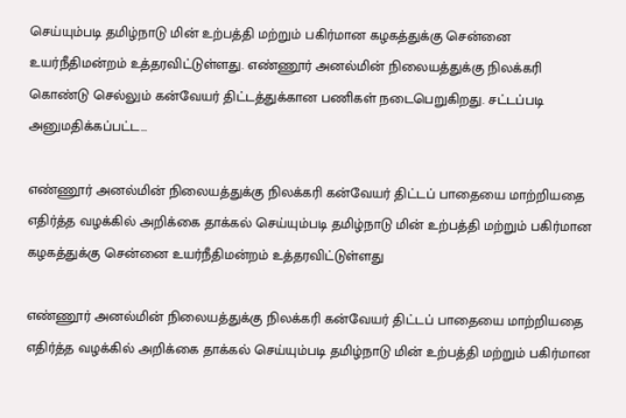செய்யும்படி தமிழ்நாடு மின் உற்பத்தி மற்றும் பகிர்மான கழகத்துக்கு சென்னை உயர்நீதிமன்றம் உத்தரவிட்டுள்ளது. எண்ணூர் அனல்மின் நிலையத்துக்கு நிலக்கரி கொண்டு செல்லும் கன்வேயர் திட்டத்துக்கான பணிகள் நடைபெறுகிறது. சட்டப்படி அனுமதிக்கப்பட்ட...

எண்ணூர் அனல்மின் நிலையத்துக்கு நிலக்கரி கன்வேயர் திட்டப் பாதையை மாற்றியதை எதிர்த்த வழக்கில் அறிக்கை தாக்கல் செய்யும்படி தமிழ்நாடு மின் உற்பத்தி மற்றும் பகிர்மான கழகத்துக்கு சென்னை உயர்நீதிமன்றம் உத்தரவிட்டுள்ளது

எண்ணூர் அனல்மின் நிலையத்துக்கு நிலக்கரி கன்வேயர் திட்டப் பாதையை மாற்றியதை எதிர்த்த வழக்கில் அறிக்கை தாக்கல் செய்யும்படி தமிழ்நாடு மின் உற்பத்தி மற்றும் பகிர்மான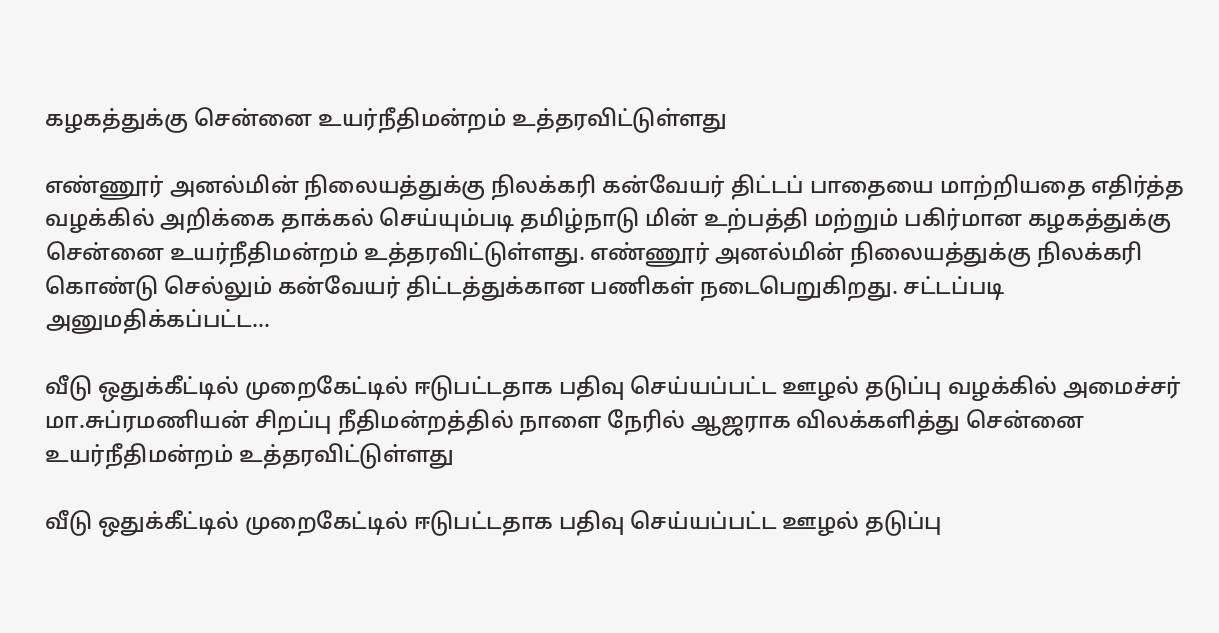கழகத்துக்கு சென்னை உயர்நீதிமன்றம் உத்தரவிட்டுள்ளது

எண்ணூர் அனல்மின் நிலையத்துக்கு நிலக்கரி கன்வேயர் திட்டப் பாதையை மாற்றியதை எதிர்த்த வழக்கில் அறிக்கை தாக்கல் செய்யும்படி தமிழ்நாடு மின் உற்பத்தி மற்றும் பகிர்மான கழகத்துக்கு சென்னை உயர்நீதிமன்றம் உத்தரவிட்டுள்ளது. எண்ணூர் அனல்மின் நிலையத்துக்கு நிலக்கரி கொண்டு செல்லும் கன்வேயர் திட்டத்துக்கான பணிகள் நடைபெறுகிறது. சட்டப்படி அனுமதிக்கப்பட்ட...

வீடு ஒதுக்கீட்டில் முறைகேட்டில் ஈடுபட்டதாக பதிவு செய்யப்பட்ட ஊழல் தடுப்பு வழக்கில் அமைச்சர் மா.சுப்ரமணியன் சிறப்பு நீதிமன்றத்தில் நாளை நேரில் ஆஜராக விலக்களித்து சென்னை உயர்நீதிமன்றம் உத்தரவிட்டுள்ளது

வீடு ஒதுக்கீட்டில் முறைகேட்டில் ஈடுபட்டதாக பதிவு செய்யப்பட்ட ஊழல் தடுப்பு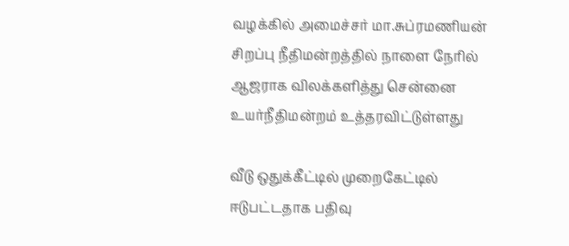வழக்கில் அமைச்சர் மா.சுப்ரமணியன் சிறப்பு நீதிமன்றத்தில் நாளை நேரில் ஆஜராக விலக்களித்து சென்னை உயர்நீதிமன்றம் உத்தரவிட்டுள்ளது

வீடு ஒதுக்கீட்டில் முறைகேட்டில் ஈடுபட்டதாக பதிவு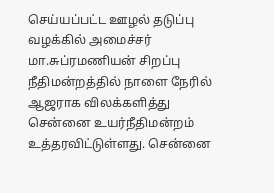செய்யப்பட்ட ஊழல் தடுப்பு வழக்கில் அமைச்சர் மா.சுப்ரமணியன் சிறப்பு நீதிமன்றத்தில் நாளை நேரில் ஆஜராக விலக்களித்து சென்னை உயர்நீதிமன்றம் உத்தரவிட்டுள்ளது. சென்னை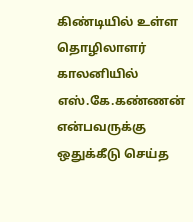கிண்டியில் உள்ள தொழிலாளர் காலனியில் எஸ்.கே.கண்ணன் என்பவருக்கு ஒதுக்கீடு செய்த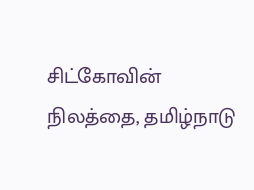சிட்கோவின் நிலத்தை, தமிழ்நாடு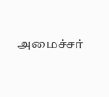அமைச்சர்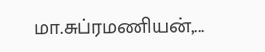மா.சுப்ரமணியன்,...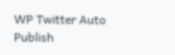WP Twitter Auto Publish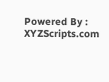Powered By : XYZScripts.com